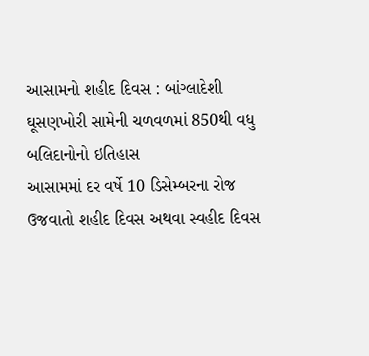આસામનો શહીદ દિવસ : બાંગ્લાદેશી ઘૂસણખોરી સામેની ચળવળમાં 850થી વધુ બલિદાનોનો ઇતિહાસ
આસામમાં દર વર્ષે 10 ડિસેમ્બરના રોજ ઉજવાતો શહીદ દિવસ અથવા સ્વહીદ દિવસ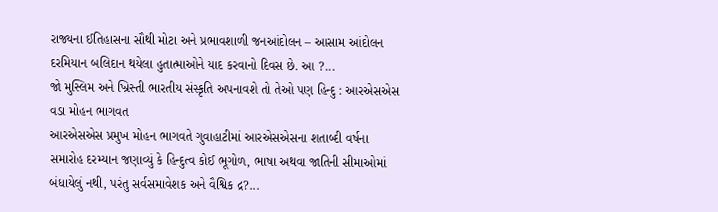રાજ્યના ઈતિહાસના સૌથી મોટા અને પ્રભાવશાળી જનઆંદોલન – આસામ આંદોલન દરમિયાન બલિદાન થયેલા હુતાત્માઓને યાદ કરવાનો દિવસ છે. આ ?...
જો મુસ્લિમ અને ખ્રિસ્તી ભારતીય સંસ્કૃતિ અપનાવશે તો તેઓ પણ હિન્દુ : આરએસએસ વડા મોહન ભાગવત
આરએસએસ પ્રમુખ મોહન ભાગવતે ગુવાહાટીમાં આરએસએસના શતાબ્દી વર્ષના સમારોહ દરમ્યાન જણાવ્યું કે હિન્દુત્વ કોઈ ભૂગોળ, ભાષા અથવા જાતિની સીમાઓમાં બંધાયેલું નથી, પરંતુ સર્વસમાવેશક અને વૈશ્વિક દ્ર?...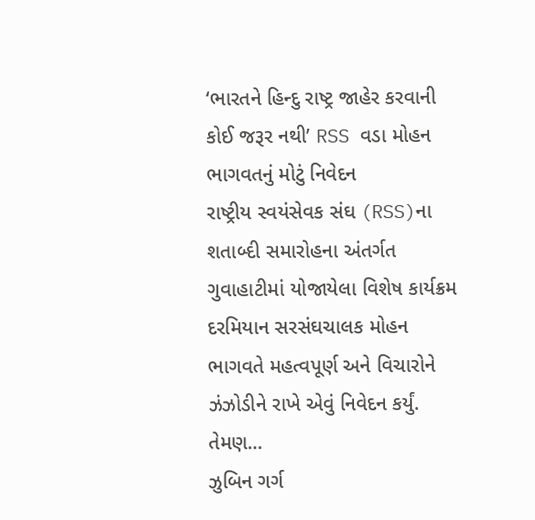‘ભારતને હિન્દુ રાષ્ટ્ર જાહેર કરવાની કોઈ જરૂર નથી’ RSS વડા મોહન ભાગવતનું મોટું નિવેદન
રાષ્ટ્રીય સ્વયંસેવક સંઘ (RSS)ના શતાબ્દી સમારોહના અંતર્ગત ગુવાહાટીમાં યોજાયેલા વિશેષ કાર્યક્રમ દરમિયાન સરસંઘચાલક મોહન ભાગવતે મહત્વપૂર્ણ અને વિચારોને ઝંઝોડીને રાખે એવું નિવેદન કર્યું. તેમણ...
ઝુબિન ગર્ગ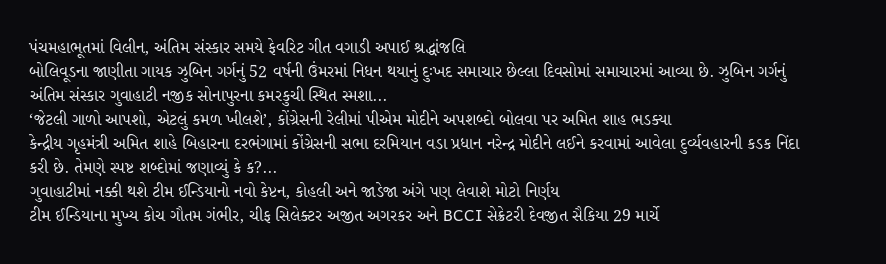પંચમહાભૂતમાં વિલીન, અંતિમ સંસ્કાર સમયે ફેવરિટ ગીત વગાડી અપાઈ શ્રદ્ધાંજલિ
બોલિવૂડના જાણીતા ગાયક ઝુબિન ગર્ગનું 52 વર્ષની ઉંમરમાં નિધન થયાનું દુઃખદ સમાચાર છેલ્લા દિવસોમાં સમાચારમાં આવ્યા છે. ઝુબિન ગર્ગનું અંતિમ સંસ્કાર ગુવાહાટી નજીક સોનાપુરના કમરકુચી સ્થિત સ્મશા...
‘જેટલી ગાળો આપશો, એટલું કમળ ખીલશે’, કોંગ્રેસની રેલીમાં પીએમ મોદીને અપશબ્દો બોલવા પર અમિત શાહ ભડક્યા
કેન્દ્રીય ગૃહમંત્રી અમિત શાહે બિહારના દરભંગામાં કોંગ્રેસની સભા દરમિયાન વડા પ્રધાન નરેન્દ્ર મોદીને લઈને કરવામાં આવેલા દુર્વ્યવહારની કડક નિંદા કરી છે. તેમણે સ્પષ્ટ શબ્દોમાં જણાવ્યું કે ક?...
ગુવાહાટીમાં નક્કી થશે ટીમ ઈન્ડિયાનો નવો કેપ્ટન, કોહલી અને જાડેજા અંગે પણ લેવાશે મોટો નિર્ણય
ટીમ ઈન્ડિયાના મુખ્ય કોચ ગૌતમ ગંભીર, ચીફ સિલેક્ટર અજીત અગરકર અને BCCI સેક્રેટરી દેવજીત સૈકિયા 29 માર્ચે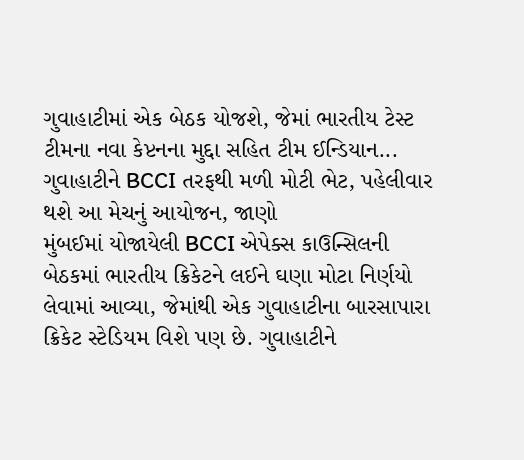ગુવાહાટીમાં એક બેઠક યોજશે, જેમાં ભારતીય ટેસ્ટ ટીમના નવા કેપ્ટનના મુદ્દા સહિત ટીમ ઈન્ડિયાન...
ગુવાહાટીને BCCI તરફથી મળી મોટી ભેટ, પહેલીવાર થશે આ મેચનું આયોજન, જાણો
મુંબઈમાં યોજાયેલી BCCI એપેક્સ કાઉન્સિલની બેઠકમાં ભારતીય ક્રિકેટને લઈને ઘણા મોટા નિર્ણયો લેવામાં આવ્યા, જેમાંથી એક ગુવાહાટીના બારસાપારા ક્રિકેટ સ્ટેડિયમ વિશે પણ છે. ગુવાહાટીને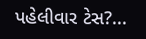પહેલીવાર ટેસ?...